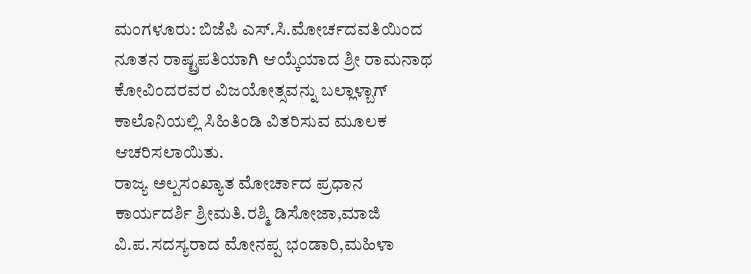ಮಂಗಳೂರು: ಬಿಜೆಪಿ ಎಸ್.ಸಿ.ಮೋರ್ಚದವತಿಯಿಂದ ನೂತನ ರಾಷ್ಟ್ರಪತಿಯಾಗಿ ಆಯ್ಕೆಯಾದ ಶ್ರೀ ರಾಮನಾಥ ಕೋವಿಂದರವರ ವಿಜಯೋತ್ಸವನ್ನು ಬಲ್ಲಾಳ್ಬಾಗ್ ಕಾಲೊನಿಯಲ್ಲಿ ಸಿಹಿತಿಂಡಿ ವಿತರಿಸುವ ಮೂಲಕ ಆಚರಿಸಲಾಯಿತು.
ರಾಜ್ಯ ಅಲ್ಪಸಂಖ್ಯಾತ ಮೋರ್ಚಾದ ಪ್ರಧಾನ ಕಾರ್ಯದರ್ಶಿ ಶ್ರೀಮತಿ.ರಶ್ಮಿ ಡಿಸೋಜಾ,ಮಾಜಿ ವಿ.ಪ.ಸದಸ್ಯರಾದ ಮೋನಪ್ಪ ಭಂಡಾರಿ,ಮಹಿಳಾ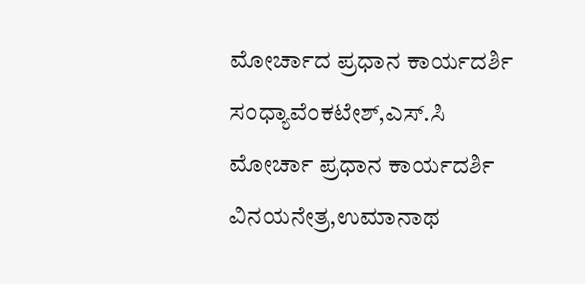ಮೋರ್ಚಾದ ಪ್ರಧಾನ ಕಾರ್ಯದರ್ಶಿ ಸಂಧ್ಯಾವೆಂಕಟೇಶ್,ಎಸ್.ಸಿ ಮೋರ್ಚಾ ಪ್ರಧಾನ ಕಾರ್ಯದರ್ಶಿ ವಿನಯನೇತ್ರ,ಉಮಾನಾಥ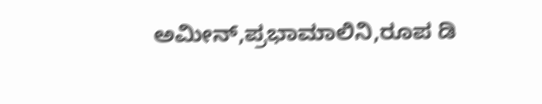ಅಮೀನ್,ಪ್ರಭಾಮಾಲಿನಿ,ರೂಪ ಡಿ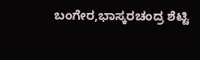ಬಂಗೇರ,ಭಾಸ್ಕರಚಂದ್ರ ಶೆಟ್ಟಿ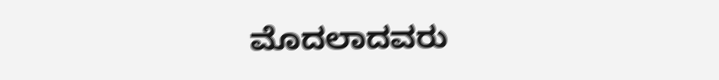ಮೊದಲಾದವರು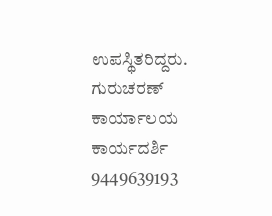ಉಪಸ್ಥಿತರಿದ್ದರು.
ಗುರುಚರಣ್
ಕಾರ್ಯಾಲಯ ಕಾರ್ಯದರ್ಶಿ
9449639193